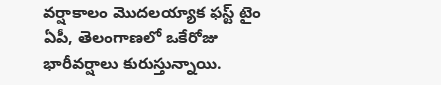వర్షాకాలం మొదలయ్యాక ఫస్ట్ టైం ఏపీ, తెలంగాణలో ఒకేరోజు భారీవర్షాలు కురుస్తున్నాయి.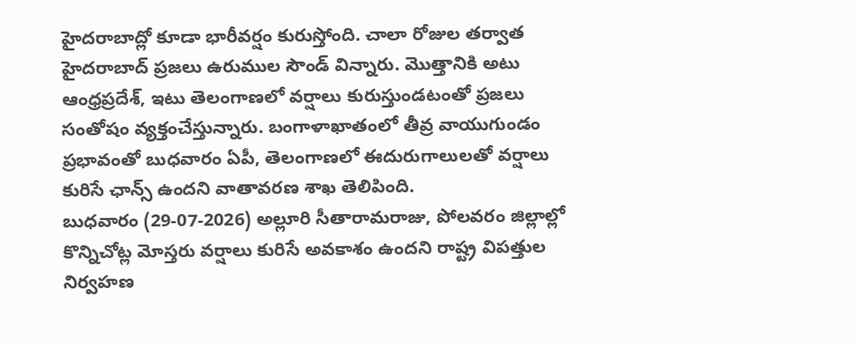హైదరాబాద్లో కూడా భారీవర్షం కురుస్తోంది. చాలా రోజుల తర్వాత హైదరాబాద్ ప్రజలు ఉరుముల సౌండ్ విన్నారు. మొత్తానికి అటు ఆంధ్రప్రదేశ్, ఇటు తెలంగాణలో వర్షాలు కురుస్తుండటంతో ప్రజలు సంతోషం వ్యక్తంచేస్తున్నారు. బంగాళాఖాతంలో తీవ్ర వాయుగుండం ప్రభావంతో బుధవారం ఏపీ, తెలంగాణలో ఈదురుగాలులతో వర్షాలు కురిసే ఛాన్స్ ఉందని వాతావరణ శాఖ తెలిపింది.
బుధవారం (29-07-2026) అల్లూరి సీతారామరాజు, పోలవరం జిల్లాల్లో కొన్నిచోట్ల మోస్తరు వర్షాలు కురిసే అవకాశం ఉందని రాష్ట్ర విపత్తుల నిర్వహణ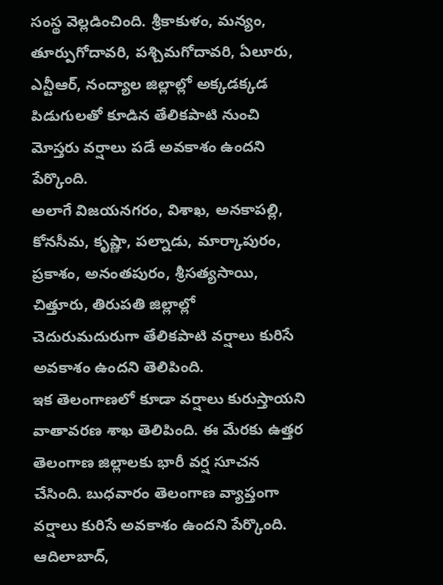సంస్థ వెల్లడించింది. శ్రీకాకుళం, మన్యం, తూర్పుగోదావరి, పశ్చిమగోదావరి, ఏలూరు, ఎన్టీఆర్, నంద్యాల జిల్లాల్లో అక్కడక్కడ పిడుగులతో కూడిన తేలికపాటి నుంచి మోస్తరు వర్షాలు పడే అవకాశం ఉందని పేర్కొంది.
అలాగే విజయనగరం, విశాఖ, అనకాపల్లి, కోనసీమ, కృష్ణా, పల్నాడు, మార్కాపురం, ప్రకాశం, అనంతపురం, శ్రీసత్యసాయి, చిత్తూరు, తిరుపతి జిల్లాల్లో చెదురుమదురుగా తేలికపాటి వర్షాలు కురిసే అవకాశం ఉందని తెలిపింది.
ఇక తెలంగాణలో కూడా వర్షాలు కురుస్తాయని వాతావరణ శాఖ తెలిపింది. ఈ మేరకు ఉత్తర తెలంగాణ జిల్లాలకు భారీ వర్ష సూచన చేసింది. బుధవారం తెలంగాణ వ్యాప్తంగా వర్షాలు కురిసే అవకాశం ఉందని పేర్కొంది. ఆదిలాబాద్,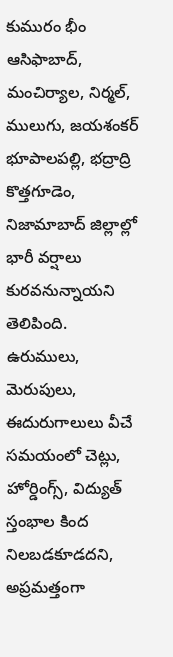కుమురం భీం ఆసిఫాబాద్, మంచిర్యాల, నిర్మల్, ములుగు, జయశంకర్ భూపాలపల్లి, భద్రాద్రి కొత్తగూడెం, నిజామాబాద్ జిల్లాల్లో భారీ వర్షాలు కురవనున్నాయని తెలిపింది.
ఉరుములు, మెరుపులు, ఈదురుగాలులు వీచే సమయంలో చెట్లు, హోర్డింగ్స్, విద్యుత్ స్తంభాల కింద నిలబడకూడదని, అప్రమత్తంగా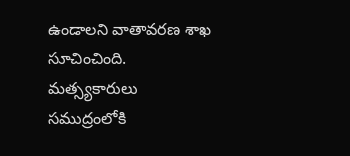ఉండాలని వాతావరణ శాఖ సూచించింది. మత్స్యకారులు సముద్రంలోకి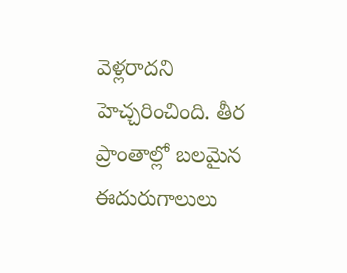వెళ్లరాదని హెచ్చరించింది. తీర ప్రాంతాల్లో బలమైన ఈదురుగాలులు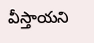వీస్తాయని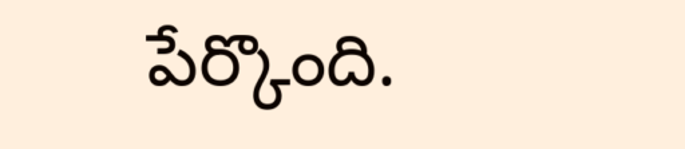పేర్కొంది.